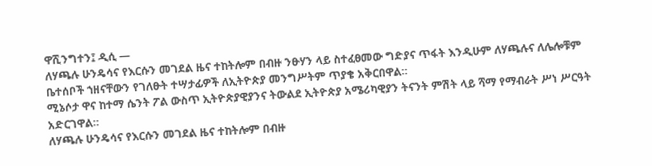ዋሺንግተን፤ ዲሲ —
ለሃጫሉ ሁንዴሳና የእርሱን መገደል ዜና ተከትሎም በብዙ ንፁሃን ላይ ስተፈፀመው ግድያና ጥፋት እንዲሁም ለሃጫሉና ለሌሎቹም ቤተሰቦች ኀዘናቸውን የገለፁት ተሣታፊዎች ለኢትዮጵያ መንግሥትም ጥያቄ አቅርበዋል።
ሚኔሶታ ዋና ከተማ ሴንት ፖል ውስጥ ኢትዮጵያዊያንና ትውልደ ኢትዮጵያ አሜሪካዊያን ትናንት ምሽት ላይ ሻማ የማብራት ሥነ ሥርዓት አድርገዋል።
ለሃጫሉ ሁንዴሳና የእርሱን መገደል ዜና ተከትሎም በብዙ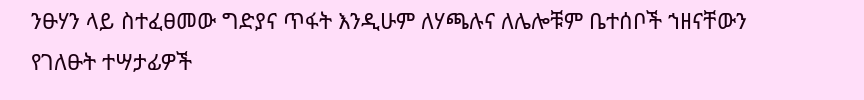ንፁሃን ላይ ስተፈፀመው ግድያና ጥፋት እንዲሁም ለሃጫሉና ለሌሎቹም ቤተሰቦች ኀዘናቸውን የገለፁት ተሣታፊዎች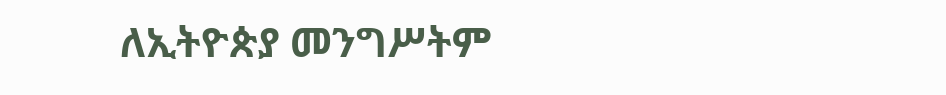ለኢትዮጵያ መንግሥትም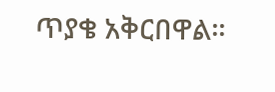ጥያቄ አቅርበዋል።